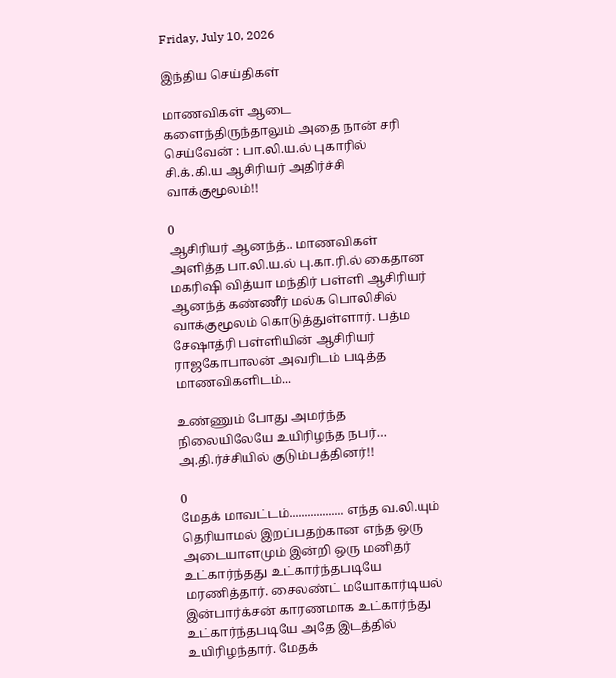Friday, July 10, 2026

இந்திய செய்திகள்

மாணவிகள் ஆடை களைந்திருந்தாலும் அதை நான் சரி செய்வேன் : பா.லி.ய.ல் புகாரில் சி.க்.கி.ய ஆசிரியர் அதிர்ச்சி வாக்குமூலம்!!

0
ஆசிரியர் ஆனந்த்.. மாணவிகள் அளித்த பா.லி.ய.ல் பு.கா.ரி.ல் கைதான மகரிஷி வித்யா மந்திர் பள்ளி ஆசிரியர் ஆனந்த் கண்ணீர் மல்க பொலிசில் வாக்குமூலம் கொடுத்துள்ளார். பத்ம சேஷாத்ரி பள்ளியின் ஆசிரியர் ராஜகோபாலன் அவரிடம் படித்த மாணவிகளிடம்...

உண்ணும் போது அமர்ந்த நிலையிலேயே உயிரிழந்த நபர்… அ.தி.ர்ச்சியில் குடும்பத்தினர்!!

0
மேதக் மாவட்டம்.................. எந்த வ.லி.யும் தெரியாமல் இறப்பதற்கான எந்த ஒரு அடையாளமும் இன்றி ஒரு மனிதர் உட்கார்ந்தது உட்கார்ந்தபடியே மரணித்தார். சைலண்ட் மயோகார்டியல் இன்பார்க்சன் காரணமாக உட்கார்ந்து உட்கார்ந்தபடியே அதே இடத்தில் உயிரிழந்தார். மேதக்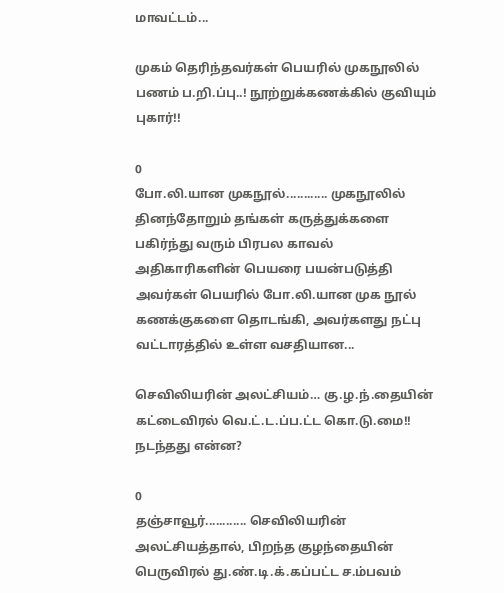மாவட்டம்...

முகம் தெரிந்தவர்கள் பெயரில் முகநூலில் பணம் ப.றி.ப்பு..! நூற்றுக்கணக்கில் குவியும் புகார்!!

0
போ.லி.யான முகநூல்............ முகநூலில் தினந்தோறும் தங்கள் கருத்துக்களை பகிர்ந்து வரும் பிரபல காவல் அதிகாரிகளின் பெயரை பயன்படுத்தி அவர்கள் பெயரில் போ.லி.யான முக நூல் கணக்குகளை தொடங்கி, அவர்களது நட்பு வட்டாரத்தில் உள்ள வசதியான...

செவிலியரின் அலட்சியம்… கு.ழ.ந்.தையின் கட்டைவிரல் வெ.ட்.ட.ப்ப.ட்ட கொ.டு.மை!! நடந்தது என்ன?

0
தஞ்சாவூர்............ செவிலியரின் அலட்சியத்தால், பிறந்த குழந்தையின் பெருவிரல் து.ண்.டி.க்.கப்பட்ட ச.ம்பவம்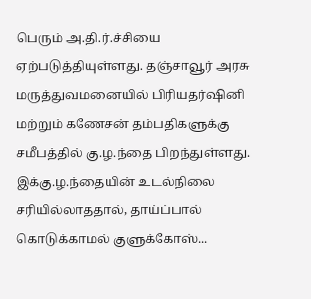பெரும் அ.தி.ர்.ச்சியை ஏற்படுத்தியுள்ளது. தஞ்சாவூர் அரசு மருத்துவமனையில் பிரியதர்ஷினி மற்றும் கணேசன் தம்பதிகளுக்கு சமீபத்தில் கு.ழ.ந்தை பிறந்துள்ளது. இக்கு.ழ.ந்தையின் உடல்நிலை சரியில்லாததால், தாய்ப்பால் கொடுக்காமல் குளுக்கோஸ்...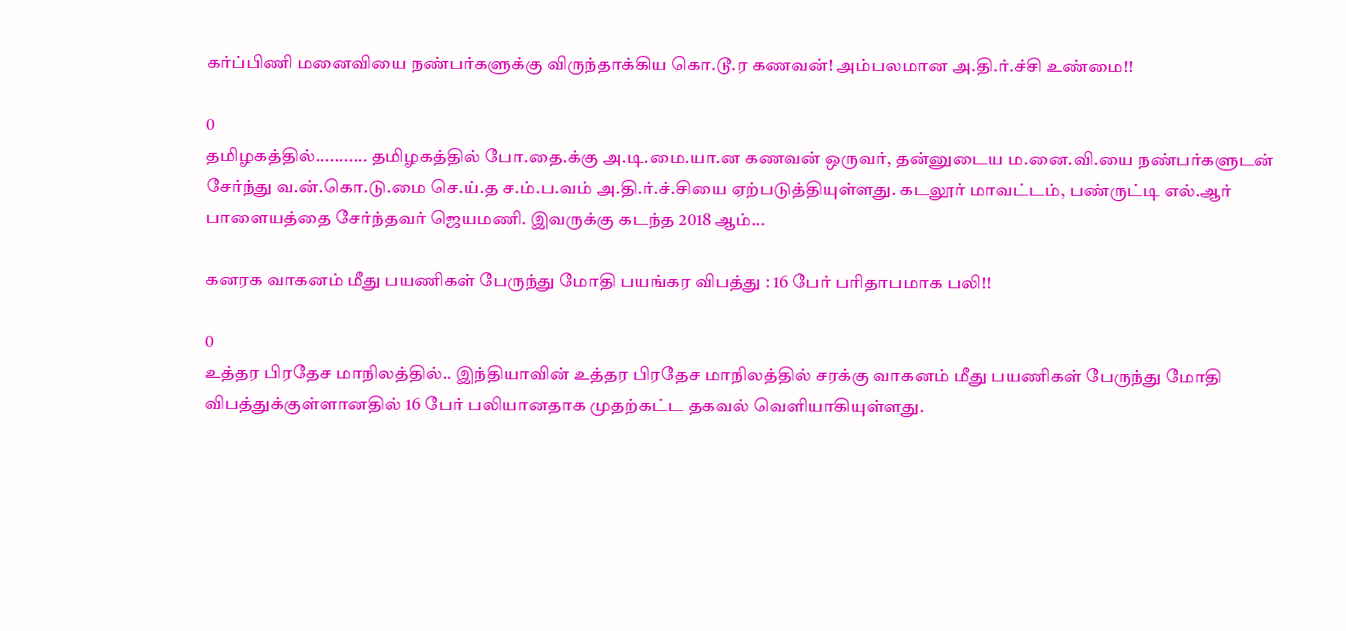கர்ப்பிணி மனைவியை நண்பர்களுக்கு விருந்தாக்கிய கொ.டூ.ர கணவன்! அம்பலமான அ.தி.ர்.ச்சி உண்மை!!

0
தமிழகத்தில்........... தமிழகத்தில் போ.தை.க்கு அ.டி.மை.யா.ன கணவன் ஒருவர், தன்னுடைய ம.னை.வி.யை நண்பர்களுடன் சேர்ந்து வ.ன்.கொ.டு.மை செ.ய்.த ச.ம்.ப.வம் அ.தி.ர்.ச்.சியை ஏற்படுத்தியுள்ளது. கடலூர் மாவட்டம், பண்ருட்டி எல்.ஆர் பாளையத்தை சேர்ந்தவர் ஜெயமணி. இவருக்கு கடந்த 2018 ஆம்...

கனரக வாகனம் மீது பயணிகள் பேருந்து மோதி பயங்கர விபத்து : 16 பேர் பரிதாபமாக பலி!!

0
உத்தர பிரதேச மாநிலத்தில்.. இந்தியாவின் உத்தர பிரதேச மாநிலத்தில் சரக்கு வாகனம் மீது பயணிகள் பேருந்து மோதி விபத்துக்குள்ளானதில் 16 பேர் பலியானதாக முதற்கட்ட தகவல் வெளியாகியுள்ளது.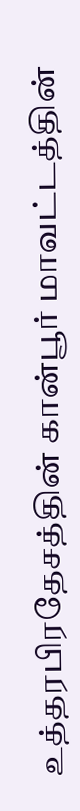உத்தரபிரதேசத்தின் கான்பூர் மாவட்டத்தின்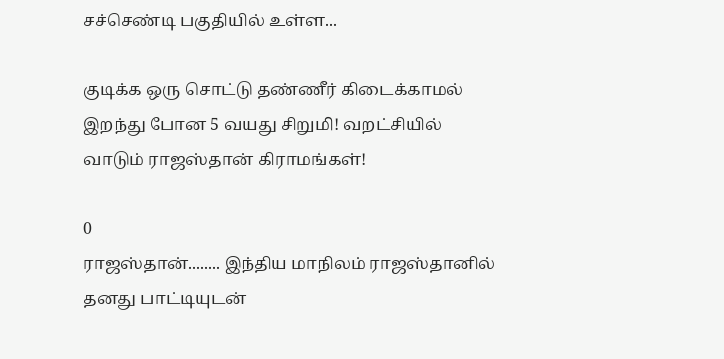சச்செண்டி பகுதியில் உள்ள...

குடிக்க ஒரு சொட்டு தண்ணீர் கிடைக்காமல் இறந்து போன 5 வயது சிறுமி! வறட்சியில் வாடும் ராஜஸ்தான் கிராமங்கள்!

0
ராஜஸ்தான்........ இந்திய மாநிலம் ராஜஸ்தானில் தனது பாட்டியுடன்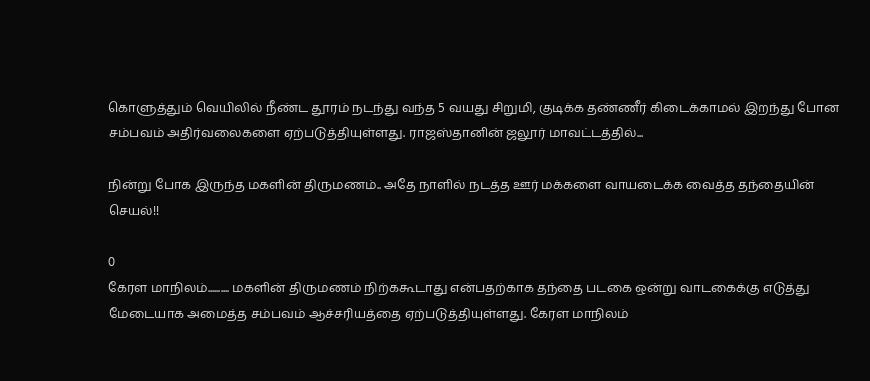கொளுத்தும் வெயிலில் நீண்ட தூரம் நடந்து வந்த 5 வயது சிறுமி, குடிக்க தண்ணீர் கிடைக்காமல் இறந்து போன சம்பவம் அதிர்வலைகளை ஏற்படுத்தியுள்ளது. ராஜஸ்தானின் ஜலூர் மாவட்டத்தில்...

நின்று போக இருந்த மகளின் திருமணம்.. அதே நாளில் நடத்த ஊர் மக்களை வாயடைக்க வைத்த தந்தையின் செயல்!!

0
கேரள மாநிலம்.......... மகளின் திருமணம் நிற்ககூடாது என்பதற்காக தந்தை படகை ஒன்று வாடகைக்கு எடுத்து மேடையாக அமைத்த சம்பவம் ஆச்சரியத்தை ஏற்படுத்தியுள்ளது. கேரள மாநிலம்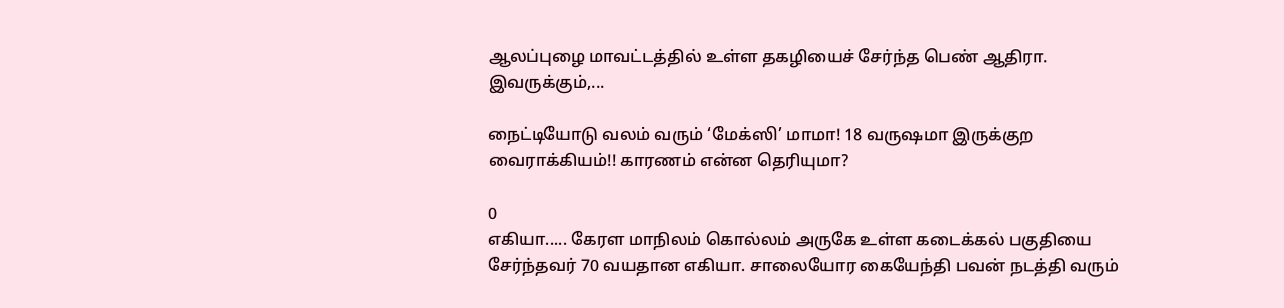ஆலப்புழை மாவட்டத்தில் உள்ள தகழியைச் சேர்ந்த பெண் ஆதிரா. இவருக்கும்,...

நைட்டியோடு வலம் வரும் ‘மேக்ஸி’ மாமா! 18 வருஷமா இருக்குற வைராக்கியம்!! காரணம் என்ன தெரியுமா?

0
எகியா..... கேரள மாநிலம் கொல்லம் அருகே உள்ள கடைக்கல் பகுதியை சேர்ந்தவர் 70 வயதான எகியா. சாலையோர கையேந்தி பவன் நடத்தி வரும்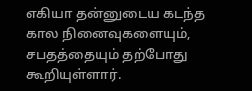எகியா தன்னுடைய கடந்த கால நினைவுகளையும், சபதத்தையும் தற்போது கூறியுள்ளார்.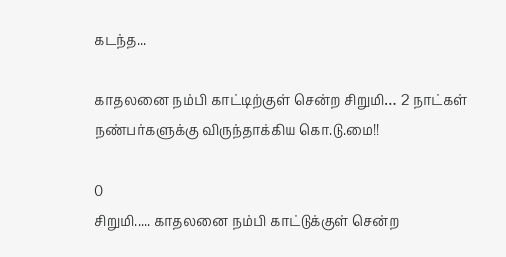கடந்த...

காதலனை நம்பி காட்டிற்குள் சென்ற சிறுமி… 2 நாட்கள் நண்பர்களுக்கு விருந்தாக்கிய கொ.டு.மை!!

0
சிறுமி..... காதலனை நம்பி காட்டுக்குள் சென்ற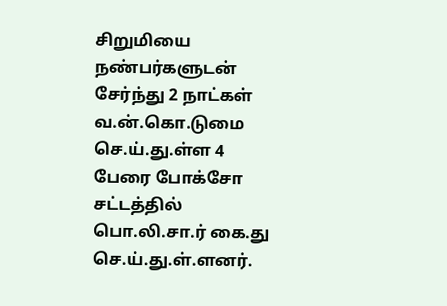சிறுமியை நண்பர்களுடன் சேர்ந்து 2 நாட்கள் வ.ன்.கொ.டுமை செ.ய்.து.ள்ள 4 பேரை போக்சோ சட்டத்தில் பொ.லி.சா.ர் கை.து செ.ய்.து.ள்.ளனர்.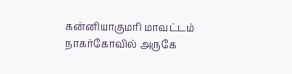கன்னியாகுமரி மாவட்டம் நாகர்கோவில் அருகே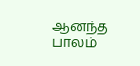ஆனந்த பாலம்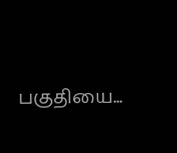பகுதியை...